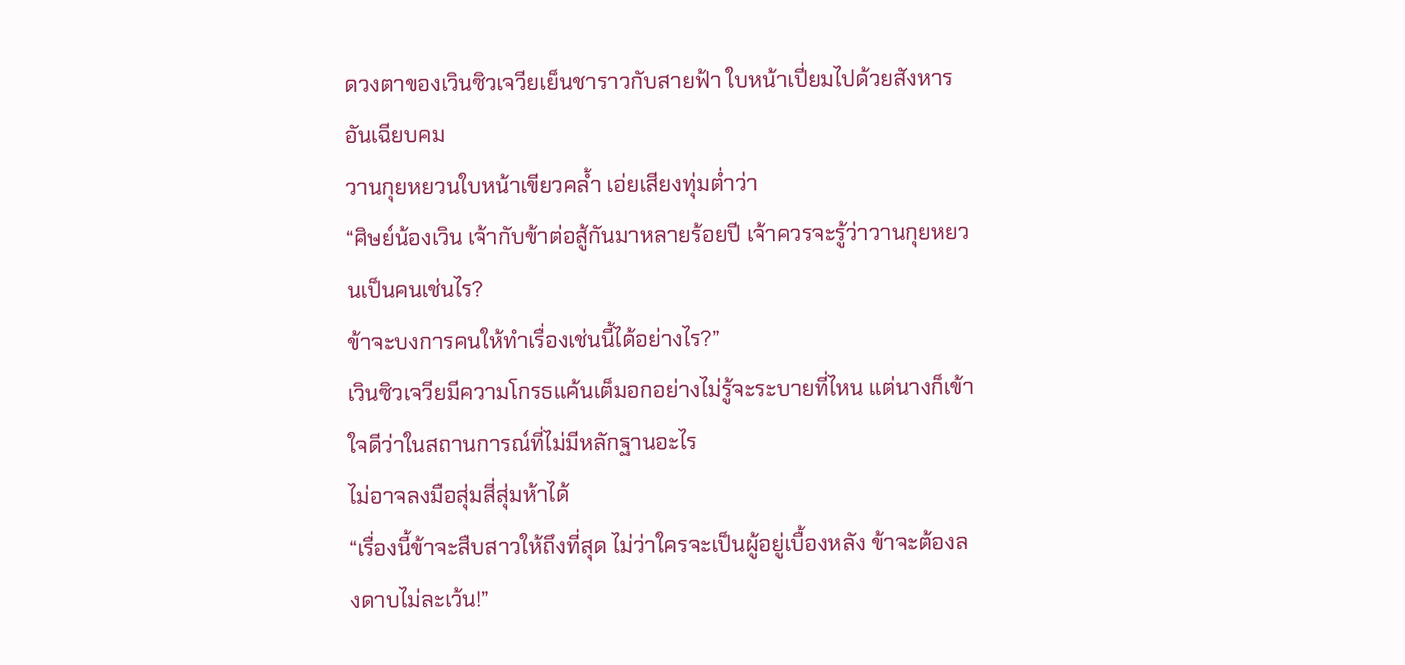ดวงตาของเวินซิวเจวียเย็นชาราวกับสายฟ้า ใบหน้าเปี่ยมไปด้วยสังหารอันเฉียบคม
วานกุยหยวนใบหน้าเขียวคล้ำ เอ่ยเสียงทุ่มต่ำว่า
“ศิษย์น้องเวิน เจ้ากับข้าต่อสู้กันมาหลายร้อยปี เจ้าควรจะรู้ว่าวานกุยหยวนเป็นคนเช่นไร?
ข้าจะบงการคนให้ทำเรื่องเช่นนี้ได้อย่างไร?”
เวินซิวเจวียมีความโกรธแค้นเต็มอกอย่างไม่รู้จะระบายที่ไหน แต่นางก็เข้าใจดีว่าในสถานการณ์ที่ไม่มีหลักฐานอะไร
ไม่อาจลงมือสุ่มสี่สุ่มห้าได้
“เรื่องนี้ข้าจะสืบสาวให้ถึงที่สุด ไม่ว่าใครจะเป็นผู้อยู่เบื้องหลัง ข้าจะต้องลงดาบไม่ละเว้น!”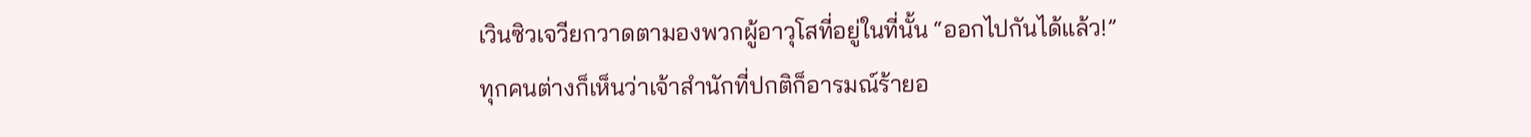เวินซิวเจวียกวาดตามองพวกผู้อาวุโสที่อยู่ในที่นั้น “ออกไปกันได้แล้ว!”
ทุกคนต่างก็เห็นว่าเจ้าสำนักที่ปกติก็อารมณ์ร้ายอ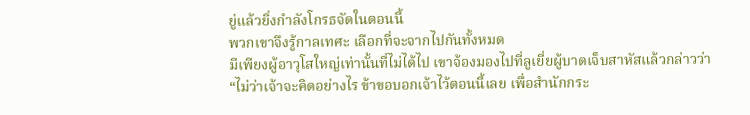ยู่แล้วยิ่งกำลังโกรธจัดในตอนนี้
พวกเขาจึงรู้กาลเทศะ เลือกที่จะจากไปกันทั้งหมด
มีเพียงผู้อาวุโสใหญ่เท่านั้นที่ไม่ได้ไป เขาจ้องมองไปที่ลูเยี่ยผู้บาดเจ็บสาหัสแล้วกล่าวว่า
“ไม่ว่าเจ้าจะคิดอย่างไร ข้าขอบอกเจ้าไว้ตอนนี้เลย เพื่อสำนักกระ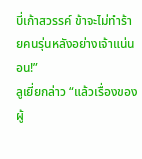บี่เก้าสวรรค์ ข้าจะไม่ทำร้ายคนรุ่นหลังอย่างเจ้าแน่นอน!”
ลูเยี่ยกล่าว “แล้วเรื่องของผู้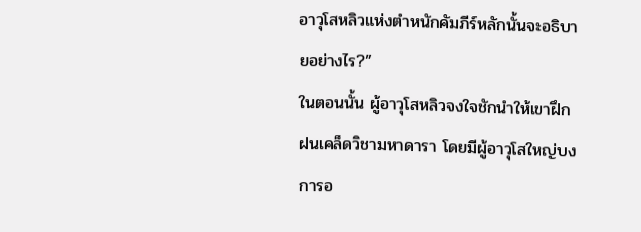อาวุโสหลิวแห่งตำหนักคัมภีร์หลักนั้นจะอธิบายอย่างไร?”
ในตอนนั้น ผู้อาวุโสหลิวจงใจชักนำให้เขาฝึกฝนเคล็ดวิชามหาดารา โดยมีผู้อาวุโสใหญ่บงการอ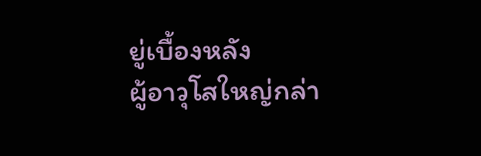ยู่เบื้องหลัง
ผู้อาวุโสใหญ่กล่า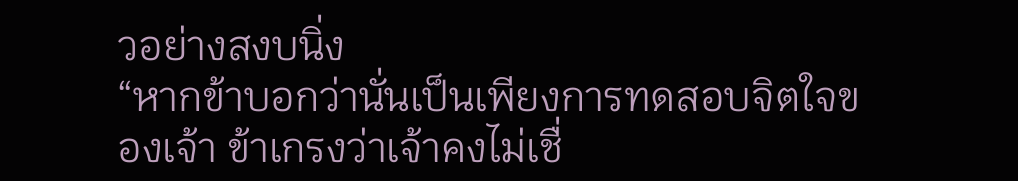วอย่างสงบนิ่ง
“หากข้าบอกว่านั่นเป็นเพียงการทดสอบจิตใจของเจ้า ข้าเกรงว่าเจ้าคงไม่เชื่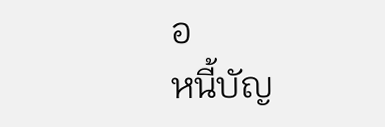อ
หนี้บัญ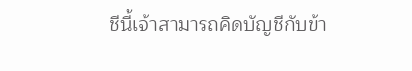ชีนี้เจ้าสามารถคิดบัญชีกับข้า